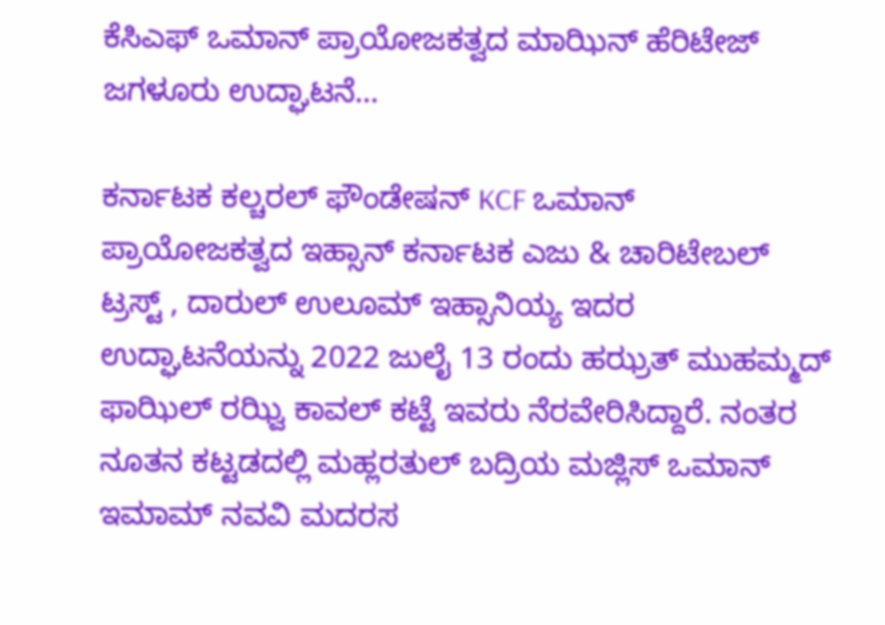ಕೆಸಿಎಫ್ ಒಮಾನ್ ಪ್ರಾಯೋಜಕತ್ವದ ಮಾಝಿನ್ ಹೆರಿಟೇಜ್ ಜಗಳೂರು ಉದ್ಘಾಟನೆ…

ಕರ್ನಾಟಕ ಕಲ್ಚರಲ್ ಫೌಂಡೇಷನ್ KCF ಒಮಾನ್ ಪ್ರಾಯೋಜಕತ್ವದ ಇಹ್ಸಾನ್ ಕರ್ನಾಟಕ ಎಜು & ಚಾರಿಟೇಬಲ್ ಟ್ರಸ್ಟ್ , ದಾರುಲ್ ಉಲೂಮ್ ಇಹ್ಸಾನಿಯ್ಯ ಇದರ ಉದ್ಘಾಟನೆಯನ್ನು 2022 ಜುಲೈ 13 ರಂದು ಹಝ್ರತ್ ಮುಹಮ್ಮದ್‌ ಫಾಝಿಲ್ ರಝ್ವಿ ಕಾವಲ್ ಕಟ್ಟೆ ಇವರು ನೆರವೇರಿಸಿದ್ದಾರೆ. ನಂತರ ನೂತನ ಕಟ್ಟಡದಲ್ಲಿ ಮಹ್ಲರತುಲ್ ಬದ್ರಿಯ ಮಜ್ಲಿಸ್ ಒಮಾನ್ ಇಮಾಮ್ ನವವಿ ಮದರಸ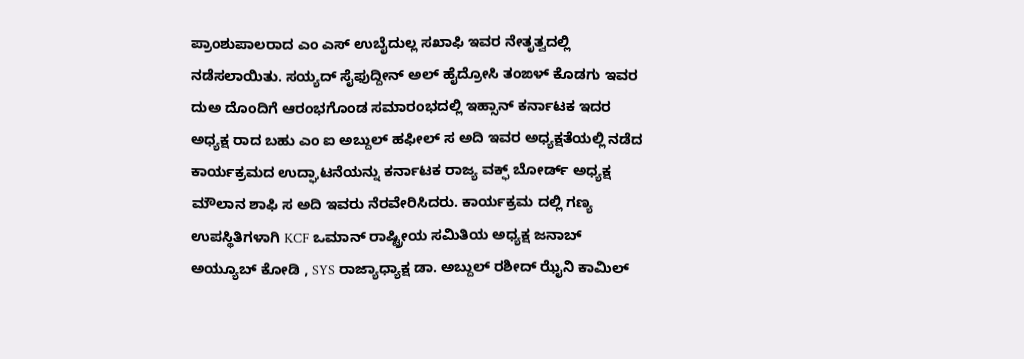ಪ್ರಾಂಶುಪಾಲರಾದ ಎಂ ಎಸ್ ಉಬೈದುಲ್ಲ ಸಖಾಫಿ ಇವರ ನೇತೃತ್ವದಲ್ಲಿ ನಡೆಸಲಾಯಿತು. ಸಯ್ಯದ್ ಸೈಫುದ್ದೀನ್ ಅಲ್ ಹೈದ್ರೋಸಿ ತಂಙಳ್ ಕೊಡಗು ಇವರ ದುಅ ದೊಂದಿಗೆ ಆರಂಭಗೊಂಡ ಸಮಾರಂಭದಲ್ಲಿ ಇಹ್ಸಾನ್ ಕರ್ನಾಟಕ ಇದರ ಅಧ್ಯಕ್ಷ ರಾದ ಬಹು ಎಂ ಐ ಅಬ್ದುಲ್ ಹಫೀಲ್ ಸ ಅದಿ ಇವರ ಅಧ್ಯಕ್ಷತೆಯಲ್ಲಿ ನಡೆದ ಕಾರ್ಯಕ್ರಮದ ಉದ್ಘಾಟನೆಯನ್ನು ಕರ್ನಾಟಕ ರಾಜ್ಯ ವಕ್ಫ್ ಬೋರ್ಡ್ ಅಧ್ಯಕ್ಷ ಮೌಲಾನ ಶಾಫಿ ಸ ಅದಿ ಇವರು ನೆರವೇರಿಸಿದರು. ಕಾರ್ಯಕ್ರಮ ದಲ್ಲಿ ಗಣ್ಯ ಉಪಸ್ಥಿತಿಗಳಾಗಿ KCF ಒಮಾನ್ ರಾಷ್ಟ್ರೀಯ ಸಮಿತಿಯ ಅಧ್ಯಕ್ಷ ಜನಾಬ್ ಅಯ್ಯೂಬ್ ಕೋಡಿ , SYS ರಾಜ್ಯಾಧ್ಯಾಕ್ಷ ಡಾ. ಅಬ್ದುಲ್ ರಶೀದ್ ಝೈನಿ ಕಾಮಿಲ್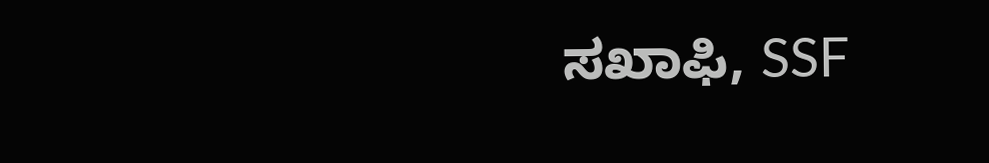ಸಖಾಫಿ, SSF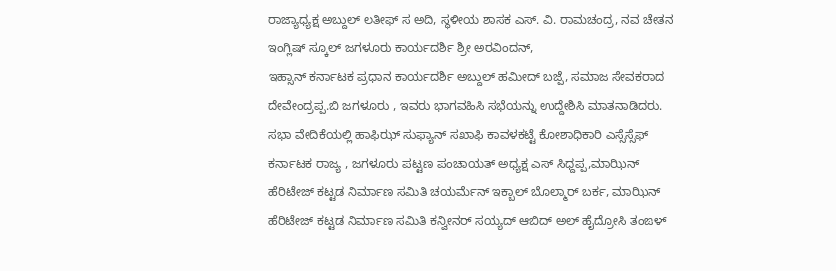ರಾಜ್ಯಾಧ್ಯಕ್ಷ ಅಬ್ದುಲ್ ಲತೀಫ್ ಸ ಅದಿ, ಸ್ಥಳೀಯ ಶಾಸಕ ಎಸ್. ವಿ. ರಾಮಚಂದ್ರ, ನವ ಚೇತನ ಇಂಗ್ಲಿಷ್ ಸ್ಕೂಲ್ ಜಗಳೂರು ಕಾರ್ಯದರ್ಶಿ ಶ್ರೀ ಅರವಿಂದನ್,
ಇಹ್ಸಾನ್ ಕರ್ನಾಟಕ ಪ್ರಧಾನ ಕಾರ್ಯದರ್ಶಿ ಅಬ್ದುಲ್ ಹಮೀದ್ ಬಜ್ಪೆ, ಸಮಾಜ ಸೇವಕರಾದ ದೇವೇಂದ್ರಪ್ಪ.ಬಿ ಜಗಳೂರು , ಇವರು ಭಾಗವಹಿಸಿ ಸಭೆಯನ್ನು ಉದ್ದೇಶಿಸಿ ಮಾತನಾಡಿದರು. ಸಭಾ ವೇದಿಕೆಯಲ್ಲಿ ಹಾಫಿಝ್ ಸುಫ್ಯಾನ್ ಸಖಾಫಿ ಕಾವಳಕಟ್ಟೆ ಕೋಶಾಧಿಕಾರಿ ಎಸ್ಸೆಸ್ಸೆಫ್ ಕರ್ನಾಟಕ ರಾಜ್ಯ , ಜಗಳೂರು ಪಟ್ಟಣ ಪಂಚಾಯತ್ ಅಧ್ಯಕ್ಷ ಎಸ್ ಸಿಧ್ದಪ್ಪ,ಮಾಝಿನ್ ಹೆರಿಟೇಜ್ ಕಟ್ಟಡ ನಿರ್ಮಾಣ ಸಮಿತಿ ಚಯರ್ಮೆನ್ ಇಕ್ಬಾಲ್ ಬೊಲ್ಮಾರ್ ಬರ್ಕ, ಮಾಝಿನ್ ಹೆರಿಟೇಜ್ ಕಟ್ಟಡ ನಿರ್ಮಾಣ ಸಮಿತಿ ಕನ್ವೀನರ್ ಸಯ್ಯದ್ ಆಬಿದ್ ಅಲ್ ಹೈದ್ರೋಸಿ ತಂಙಳ್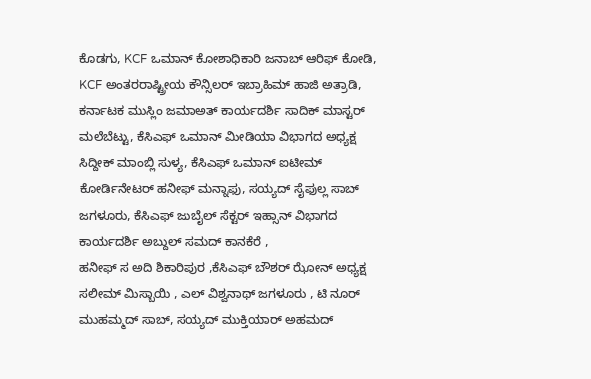ಕೊಡಗು, KCF ಒಮಾನ್ ಕೋಶಾಧಿಕಾರಿ ಜನಾಬ್ ಆರಿಫ್ ಕೋಡಿ, KCF ಅಂತರರಾಷ್ಟ್ರೀಯ ಕೌನ್ಸಿಲರ್ ಇಬ್ರಾಹಿಮ್ ಹಾಜಿ ಅತ್ರಾಡಿ, ಕರ್ನಾಟಕ ಮುಸ್ಲಿಂ ಜಮಾಅತ್ ಕಾರ್ಯದರ್ಶಿ ಸಾದಿಕ್ ಮಾಸ್ಟರ್ ಮಲೆಬೆಟ್ಟು, ಕೆಸಿಎಫ್ ಒಮಾನ್ ಮೀಡಿಯಾ ವಿಭಾಗದ ಅಧ್ಯಕ್ಷ ಸಿದ್ದೀಕ್ ಮಾಂಬ್ಲಿ‌ ಸುಳ್ಯ, ಕೆಸಿಎಫ್ ಒಮಾನ್ ಐಟೀಮ್ ಕೋರ್ಡಿನೇಟರ್ ಹನೀಫ್ ಮನ್ನಾಫು, ಸಯ್ಯದ್ ಸೈಫುಲ್ಲ ಸಾಬ್ ಜಗಳೂರು, ಕೆಸಿಎಫ್ ಜುಬೈಲ್ ಸೆಕ್ಟರ್ ಇಹ್ಸಾನ್ ವಿಭಾಗದ ಕಾರ್ಯದರ್ಶಿ ‌ಅಬ್ದುಲ್ ಸಮದ್ ಕಾನಕೆರೆ ,
ಹನೀಫ್ ಸ ಅದಿ ಶಿಕಾರಿಪುರ ,ಕೆಸಿಎಫ್ ಬೌಶರ್ ಝೋನ್ ಅಧ್ಯಕ್ಷ ಸಲೀಮ್ ಮಿಸ್ಬಾಯಿ , ಎಲ್ ವಿಶ್ವನಾಥ್ ಜಗಳೂರು , ಟಿ ನೂರ್ ಮುಹಮ್ಮದ್ ಸಾಬ್, ಸಯ್ಯದ್ ಮುಕ್ತಿಯಾರ್ ಅಹಮದ್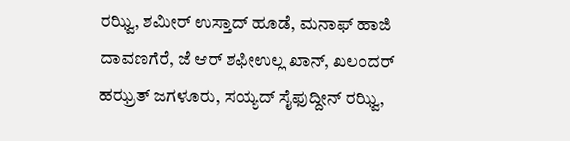ರಝ್ವಿ, ಶಮೀರ್ ಉಸ್ತಾದ್ ಹೂಡೆ, ಮನಾಫ್ ಹಾಜಿ ದಾವಣಗೆರೆ, ಜೆ ಆರ್ ಶಫೀಉಲ್ಲ ಖಾನ್, ಖಲಂದರ್ ಹಝ್ರತ್ ಜಗಳೂರು, ಸಯ್ಯದ್ ಸೈಫುದ್ದೀನ್ ರಝ್ವಿ,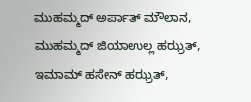ಮುಹಮ್ಮದ್ ಅರ್ಪಾತ್ ಮೌಲಾನ, ಮುಹಮ್ಮದ್ ಜಿಯಾಉಲ್ಲ ಹಝ್ರತ್, ಇಮಾಮ್ ಹಸೇನ್ ಹಝ್ರತ್,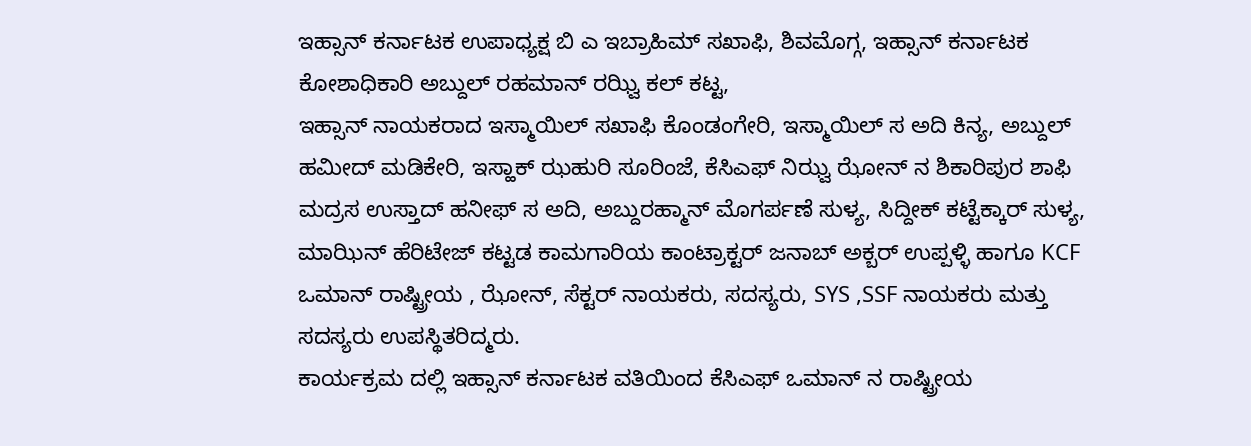ಇಹ್ಸಾನ್ ಕರ್ನಾಟಕ ಉಪಾಧ್ಯಕ್ಷ ಬಿ ಎ ಇಬ್ರಾಹಿಮ್ ಸಖಾಫಿ, ಶಿವಮೊಗ್ಗ, ಇಹ್ಸಾನ್ ಕರ್ನಾಟಕ ಕೋಶಾಧಿಕಾರಿ ಅಬ್ದುಲ್ ರಹಮಾನ್ ರಝ್ವಿ ಕಲ್ ಕಟ್ಟ,
ಇಹ್ಸಾನ್ ನಾಯಕರಾದ ಇಸ್ಮಾಯಿಲ್ ಸಖಾಫಿ ಕೊಂಡಂಗೇರಿ, ಇಸ್ಮಾಯಿಲ್ ಸ ಅದಿ ಕಿನ್ಯ, ಅಬ್ದುಲ್ ಹಮೀದ್ ಮಡಿಕೇರಿ, ಇಸ್ಹಾಕ್ ಝಹುರಿ ಸೂರಿಂಜೆ, ಕೆಸಿಎಫ್ ನಿಝ್ವ ಝೋನ್ ನ ಶಿಕಾರಿಪುರ ಶಾಫಿ ಮದ್ರಸ ಉಸ್ತಾದ್ ಹನೀಫ್ ಸ ಅದಿ, ಅಬ್ದುರಹ್ಮಾನ್ ಮೊಗರ್ಪಣೆ ಸುಳ್ಯ, ಸಿದ್ದೀಕ್ ಕಟ್ಟೆಕ್ಕಾರ್ ಸುಳ್ಯ,
ಮಾಝಿನ್ ಹೆರಿಟೇಜ್ ಕಟ್ಟಡ ಕಾಮಗಾರಿಯ ಕಾಂಟ್ರಾಕ್ಟರ್ ಜನಾಬ್ ಅಕ್ಬರ್ ಉಪ್ಪಳ್ಳಿ ಹಾಗೂ KCF ಒಮಾನ್ ರಾಷ್ಟ್ರೀಯ , ಝೋನ್, ಸೆಕ್ಟರ್ ನಾಯಕರು, ಸದಸ್ಯರು, SYS ,SSF ನಾಯಕರು ಮತ್ತು ಸದಸ್ಯರು ಉಪಸ್ಥಿತರಿದ್ಮರು.
ಕಾರ್ಯಕ್ರಮ ದಲ್ಲಿ ಇಹ್ಸಾನ್ ಕರ್ನಾಟಕ ವತಿಯಿಂದ ಕೆಸಿಎಫ್ ಒಮಾನ್ ನ ರಾಷ್ಟ್ರೀಯ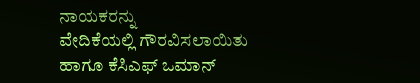ನಾಯಕರನ್ನು ವೇದಿಕೆಯಲ್ಲಿ ‌ಗೌರವಿಸಲಾಯಿತು ಹಾಗೂ ಕೆಸಿಎಫ್ ಒಮಾನ್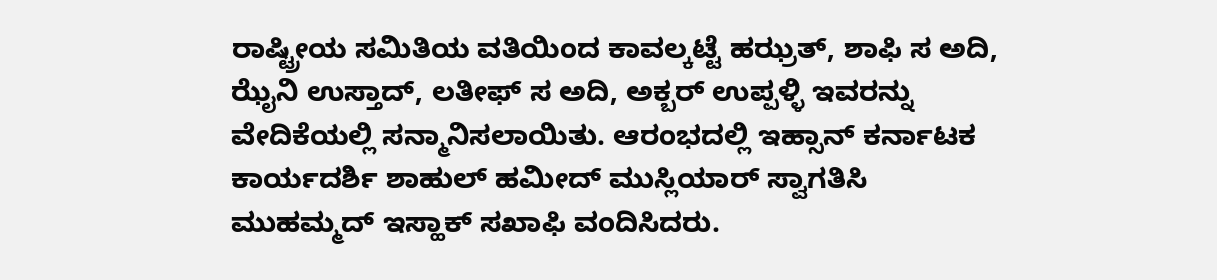ರಾಷ್ಟ್ರೀಯ ಸಮಿತಿಯ ವತಿಯಿಂದ ಕಾವಲ್ಕಟ್ಟೆ ಹಝ್ರತ್, ಶಾಫಿ ಸ ಅದಿ, ಝೈನಿ ಉಸ್ತಾದ್, ಲತೀಫ್ ಸ ಅದಿ, ಅಕ್ಬರ್ ಉಪ್ಪಳ್ಳಿ ಇವರನ್ನು ವೇದಿಕೆಯಲ್ಲಿ ಸನ್ಮಾನಿಸಲಾಯಿತು. ಆರಂಭದಲ್ಲಿ ಇಹ್ಸಾನ್ ಕರ್ನಾಟಕ ಕಾರ್ಯದರ್ಶಿ ಶಾಹುಲ್ ಹಮೀದ್ ಮುಸ್ಲಿಯಾರ್ ಸ್ವಾಗತಿಸಿ ಮುಹಮ್ಮದ್ ಇಸ್ಹಾಕ್ ಸಖಾಫಿ ವಂದಿಸಿದರು.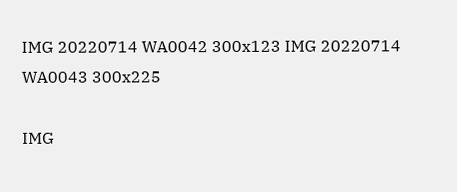IMG 20220714 WA0042 300x123 IMG 20220714 WA0043 300x225

IMG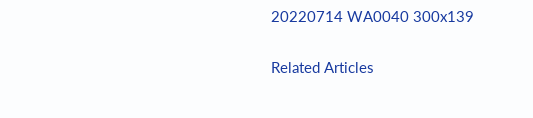20220714 WA0040 300x139

Related Articles